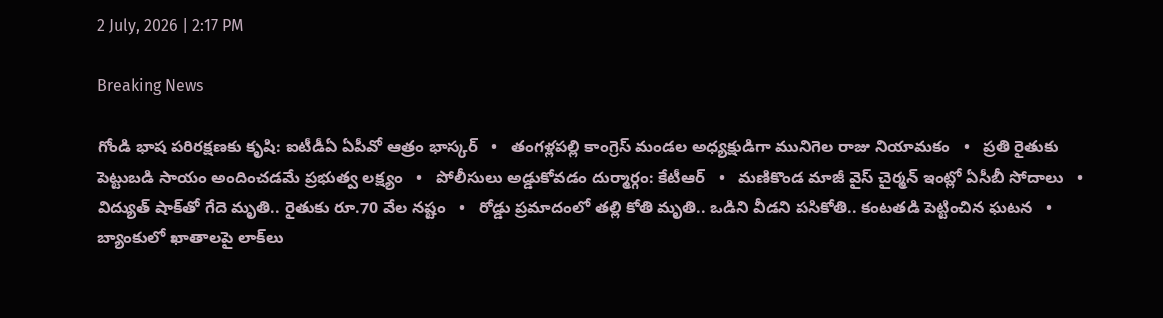2 July, 2026 | 2:17 PM

Breaking News

గోండి భాష పరిరక్షణకు కృషి: ఐటీడీఏ ఏపీవో ఆత్రం భాస్కర్   •   తంగళ్లపల్లి కాంగ్రెస్ మండల అధ్యక్షుడిగా మునిగెల రాజు నియామకం   •   ప్రతి రైతుకు పెట్టుబడి సాయం అందించడమే ప్రభుత్వ లక్ష్యం   •   పోలీసులు అడ్డుకోవడం దుర్మార్గం: కేటీఆర్   •   మణికొండ మాజీ వైస్‌ చైర్మన్‌ ఇంట్లో ఏసీబీ సోదాలు   •   విద్యుత్ షాక్‌తో గేదె మృతి.. రైతుకు రూ.70 వేల నష్టం   •   రోడ్డు ప్రమాదంలో తల్లి కోతి మృతి.. ఒడిని వీడని పసికోతి.. కంటతడి పెట్టించిన ఘటన   •   బ్యాంకులో ఖాతాలపై లాక్‌లు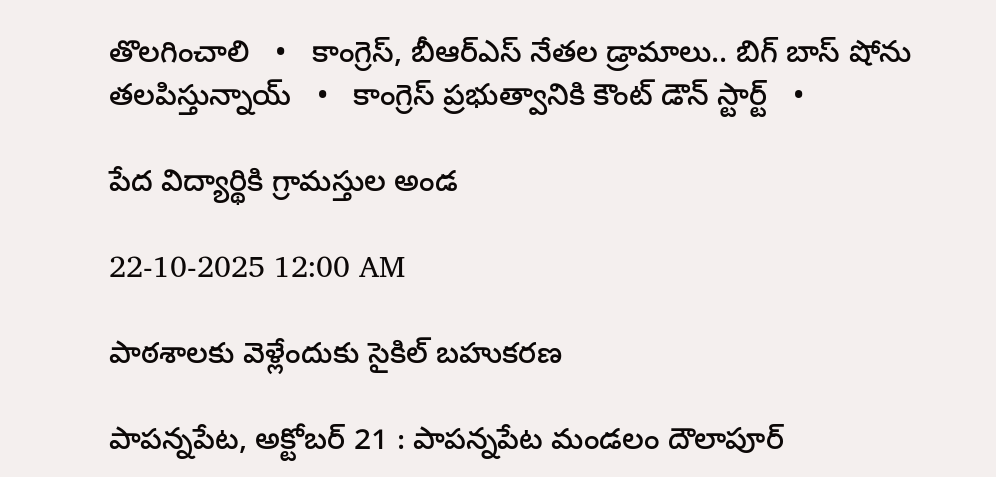తొలగించాలి   •   కాంగ్రెస్, బీఆర్ఎస్ నేతల డ్రామాలు.. బిగ్ బాస్ షోను తలపిస్తున్నాయ్   •   కాంగ్రెస్ ప్రభుత్వానికి కౌంట్ డౌన్ స్టార్ట్   •

పేద విద్యార్థికి గ్రామస్తుల అండ

22-10-2025 12:00 AM

పాఠశాలకు వెళ్లేందుకు సైకిల్ బహుకరణ

పాపన్నపేట, అక్టోబర్ 21 : పాపన్నపేట మండలం దౌలాపూర్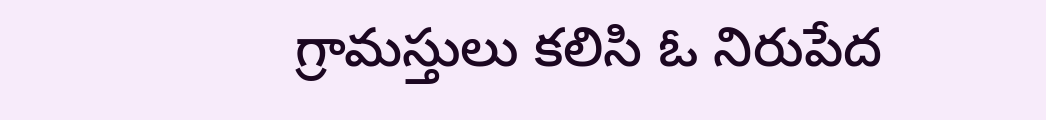గ్రామస్తులు కలిసి ఓ నిరుపేద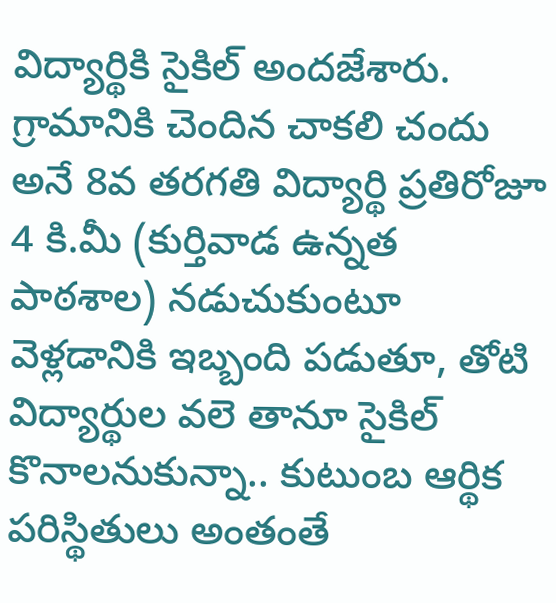విద్యార్థికి సైకిల్ అందజేశారు. గ్రామానికి చెందిన చాకలి చందు అనే 8వ తరగతి విద్యార్థి ప్రతిరోజూ 4 కి.మీ (కుర్తివాడ ఉన్నత పాఠశాల) నడుచుకుంటూ వెళ్లడానికి ఇబ్బంది పడుతూ, తోటి విద్యార్థుల వలె తానూ సైకిల్ కొనాలనుకున్నా.. కుటుంబ ఆర్థిక పరిస్థితులు అంతంతే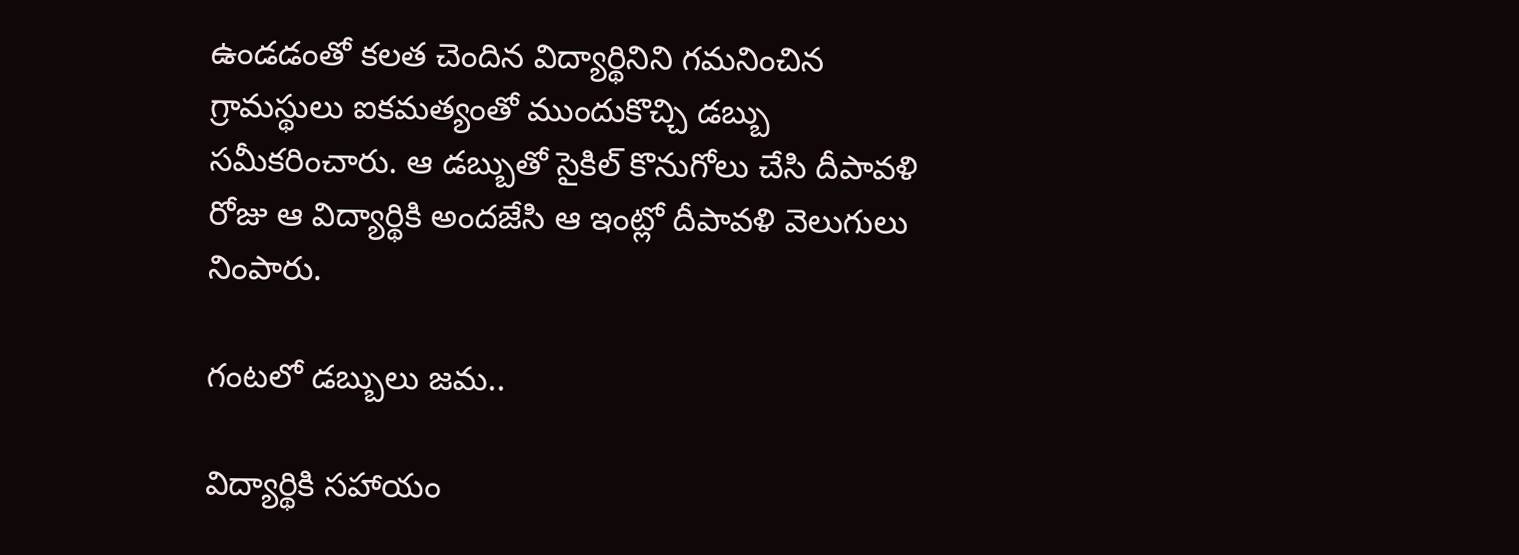ఉండడంతో కలత చెందిన విద్యార్థినిని గమనించిన గ్రామస్థులు ఐకమత్యంతో ముందుకొచ్చి డబ్బు సమీకరించారు. ఆ డబ్బుతో సైకిల్ కొనుగోలు చేసి దీపావళి రోజు ఆ విద్యార్థికి అందజేసి ఆ ఇంట్లో దీపావళి వెలుగులు నింపారు.

గంటలో డబ్బులు జమ..

విద్యార్థికి సహాయం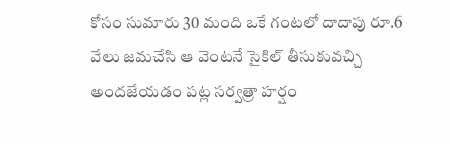కోసం సుమారు 30 మంది ఒకే గంటలో దాదాపు రూ.6 వేలు జమచేసి ఆ వెంటనే సైకిల్ తీసుకువచ్చి అందజేయడం పట్ల సర్వత్రా హర్షం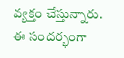వ్యక్తం చేస్తున్నారు. ఈ సందర్భంగా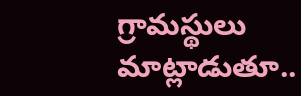గ్రామస్థులు మాట్లాడుతూ..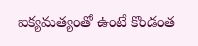ఐక్యమత్యంతో ఉంటే కొండంత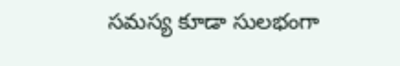సమస్య కూడా సులభంగా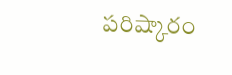పరిష్కారం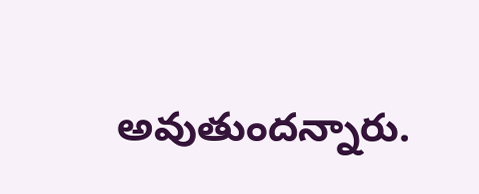అవుతుందన్నారు.